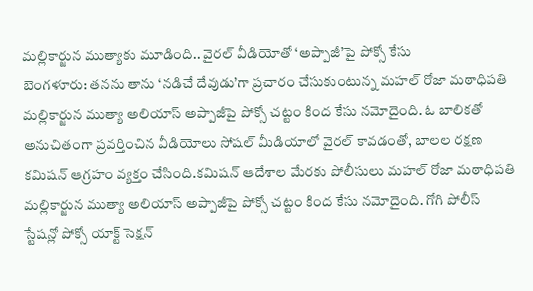మల్లికార్జున ముత్యాకు మూడింది.. వైరల్ వీడియోతో ‘అప్పాజీ’పై పోక్సో కేసు
బెంగళూరు: తనను తాను ‘నడిచే దేవుడు’గా ప్రచారం చేసుకుంటున్న మహల్ రోజా మఠాధిపతి మల్లికార్జున ముత్యా అలియాస్ అప్పాజీపై పోక్సో చట్టం కింద కేసు నమోదైంది. ఓ బాలికతో అనుచితంగా ప్రవర్తించిన వీడియోలు సోషల్ మీడియాలో వైరల్ కావడంతో, బాలల రక్షణ కమిషన్ ఆగ్రహం వ్యక్తం చేసింది.కమిషన్ ఆదేశాల మేరకు పోలీసులు మహల్ రోజా మఠాధిపతి మల్లికార్జున ముత్యా అలియాస్ అప్పాజీపై పోక్సో చట్టం కింద కేసు నమోదైంది. గోగి పోలీస్ స్టేషన్లో పోక్సో యాక్ట్ సెక్షన్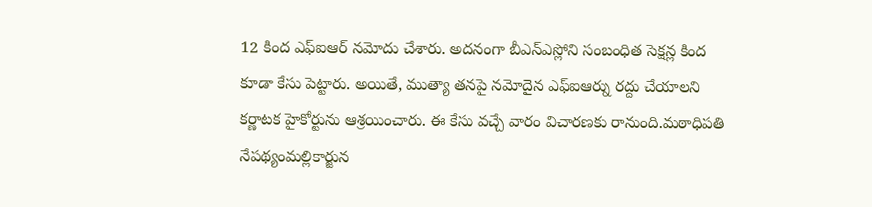12 కింద ఎఫ్ఐఆర్ నమోదు చేశారు. అదనంగా బీఎన్ఎస్లోని సంబంధిత సెక్షన్ల కింద కూడా కేసు పెట్టారు. అయితే, ముత్యా తనపై నమోదైన ఎఫ్ఐఆర్ను రద్దు చేయాలని కర్ణాటక హైకోర్టును ఆశ్రయించారు. ఈ కేసు వచ్చే వారం విచారణకు రానుంది.మఠాధిపతి నేపథ్యంమల్లికార్జున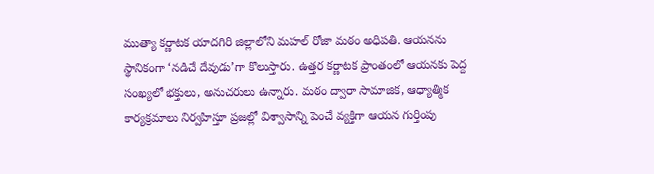ముత్యా కర్ణాటక యాదగిరి జిల్లాలోని మహల్ రోజా మఠం అధిపతి. ఆయనను స్థానికంగా ‘నడిచే దేవుడు’గా కొలుస్తారు. ఉత్తర కర్ణాటక ప్రాంతంలో ఆయనకు పెద్ద సంఖ్యలో భక్తులు, అనుచరులు ఉన్నారు. మఠం ద్వారా సామాజిక, ఆధ్యాత్మిక కార్యక్రమాలు నిర్వహిస్తూ ప్రజల్లో విశ్వాసాన్ని పెంచే వ్యక్తిగా ఆయన గుర్తింపు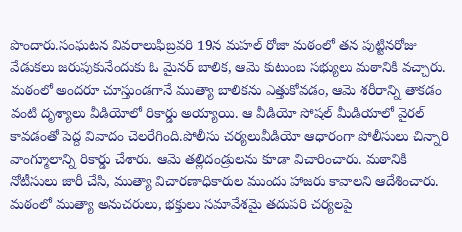పొందారు.సంఘటన వివరాలుఫిబ్రవరి 19న మహల్ రోజా మఠంలో తన పుట్టినరోజు వేడుకలు జరుపుకునేందుకు ఓ మైనర్ బాలిక, ఆమె కుటుంబ సభ్యులు మఠానికి వచ్చారు. మఠంలో అందరూ చూస్తుండగానే ముత్యా బాలికను ఎత్తుకోవడం, ఆమె శరీరాన్ని తాకడం వంటి దృశ్యాలు వీడియోలో రికార్డు అయ్యాయి. ఆ వీడియో సోషల్ మీడియాలో వైరల్ కావడంతో పెద్ద వివాదం చెలరేగింది.పోలీసు చర్యలువీడియో ఆధారంగా పోలీసులు చిన్నారి వాంగ్మూలాన్ని రికార్డు చేశారు. ఆమె తల్లిదండ్రులను కూడా విచారించారు. మఠానికి నోటీసులు జారీ చేసి, ముత్యా విచారణాధికారుల ముందు హాజరు కావాలని ఆదేశించారు. మఠంలో ముత్యా అనుచరులు, భక్తులు సమావేశమై తదుపరి చర్యలపై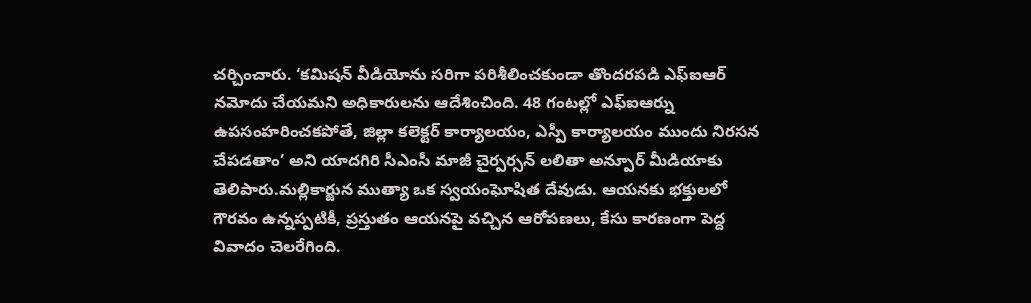చర్చించారు. ‘కమిషన్ వీడియోను సరిగా పరిశీలించకుండా తొందరపడి ఎఫ్ఐఆర్ నమోదు చేయమని అధికారులను ఆదేశించింది. 48 గంటల్లో ఎఫ్ఐఆర్ను ఉపసంహరించకపోతే, జిల్లా కలెక్టర్ కార్యాలయం, ఎస్పీ కార్యాలయం ముందు నిరసన చేపడతాం’ అని యాదగిరి సీఎంసీ మాజీ చైర్పర్సన్ లలితా అన్పూర్ మీడియాకు తెలిపారు.మల్లికార్జున ముత్యా ఒక స్వయంఘోషిత దేవుడు. ఆయనకు భక్తులలో గౌరవం ఉన్నప్పటికీ, ప్రస్తుతం ఆయనపై వచ్చిన ఆరోపణలు, కేసు కారణంగా పెద్ద వివాదం చెలరేగింది.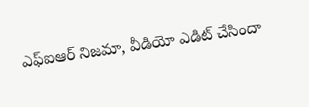ఎఫ్ఐఆర్ నిజమా, వీడియో ఎడిట్ చేసిందా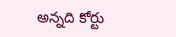అన్నది కోర్టు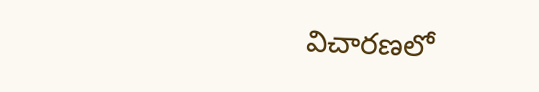విచారణలో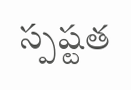స్పష్టత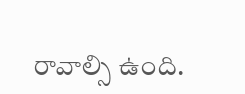రావాల్సి ఉంది.